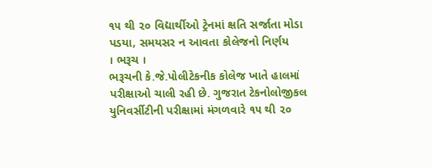૧૫ થી ૨૦ વિદ્યાર્થીઓ ટ્રેનમાં ક્ષતિ સર્જાતા મોડા પડયા, સમયસર ન આવતા કોલેજનો નિર્ણય
। ભરૂચ ।
ભરૂચની કે.જે.પોલીટેકનીક કોલેજ ખાતે હાલમાં પરીક્ષાઓ ચાલી રહી છે. ગુજરાત ટેકનોલોજીકલ યુનિવર્સીટીની પરીક્ષામાં મંગળવારે ૧૫ થી ૨૦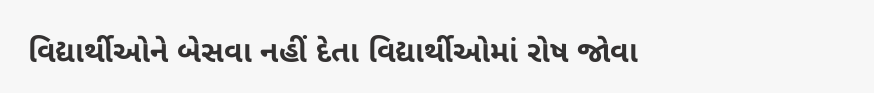વિદ્યાર્થીઓને બેસવા નહીં દેતા વિદ્યાર્થીઓમાં રોષ જોવા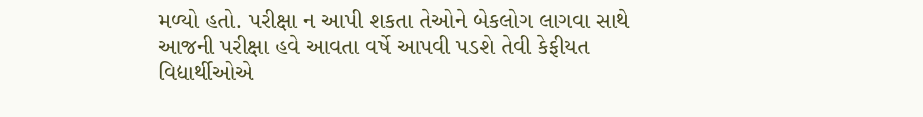મળ્યો હતો. પરીક્ષા ન આપી શકતા તેઓને બેકલોગ લાગવા સાથે આજની પરીક્ષા હવે આવતા વર્ષે આપવી પડશે તેવી કેફીયત વિદ્યાર્થીઓએ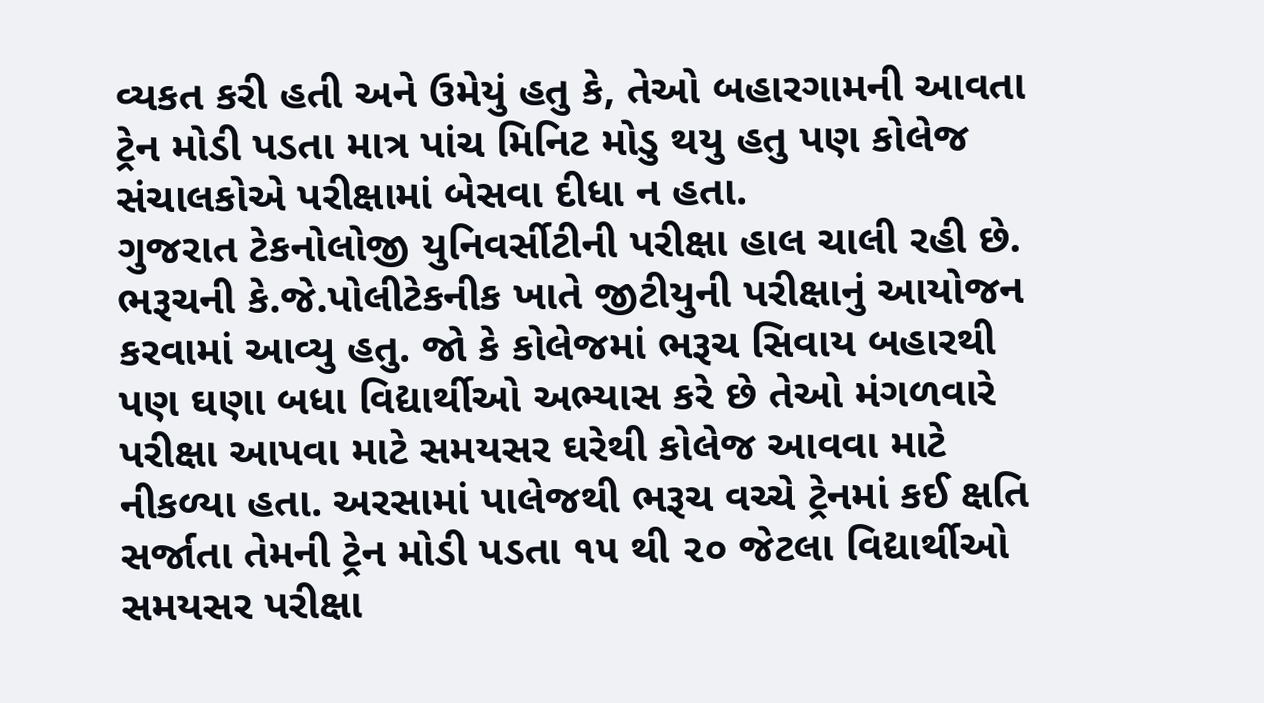વ્યકત કરી હતી અને ઉમેયું હતુ કે, તેઓ બહારગામની આવતા ટ્રેન મોડી પડતા માત્ર પાંચ મિનિટ મોડુ થયુ હતુ પણ કોલેજ સંચાલકોએ પરીક્ષામાં બેસવા દીધા ન હતા.
ગુજરાત ટેકનોલોજી યુનિવર્સીટીની પરીક્ષા હાલ ચાલી રહી છે. ભરૂચની કે.જે.પોલીટેકનીક ખાતે જીટીયુની પરીક્ષાનું આયોજન કરવામાં આવ્યુ હતુ. જો કે કોલેજમાં ભરૂચ સિવાય બહારથી પણ ઘણા બધા વિદ્યાર્થીઓ અભ્યાસ કરે છે તેઓ મંગળવારે પરીક્ષા આપવા માટે સમયસર ઘરેથી કોલેજ આવવા માટે નીકળ્યા હતા. અરસામાં પાલેજથી ભરૂચ વચ્ચે ટ્રેનમાં કઈ ક્ષતિ સર્જાતા તેમની ટ્રેન મોડી પડતા ૧૫ થી ૨૦ જેટલા વિદ્યાર્થીઓ સમયસર પરીક્ષા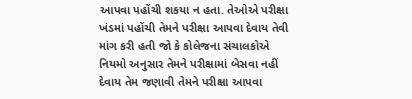આપવા પહોંચી શકયા ન હતા. તેઓએ પરીક્ષા ખંડમાં પહોંચી તેમને પરીક્ષા આપવા દેવાય તેવી માંગ કરી હતી જો કે કોલેજના સંચાલકોએ નિયમો અનુસાર તેમને પરીક્ષામાં બેસવા નહીં દેવાય તેમ જણાવી તેમને પરીક્ષા આપવા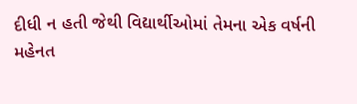દીધી ન હતી જેથી વિદ્યાર્થીઓમાં તેમના એક વર્ષની મહેનત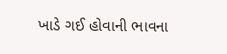ખાડે ગઈ હોવાની ભાવના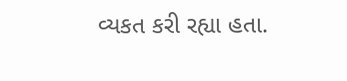વ્યકત કરી રહ્યા હતા.